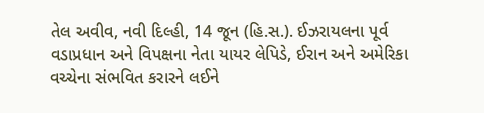તેલ અવીવ, નવી દિલ્હી, 14 જૂન (હિ.સ.). ઈઝરાયલના પૂર્વ વડાપ્રધાન અને વિપક્ષના નેતા યાયર લેપિડે, ઈરાન અને અમેરિકા વચ્ચેના સંભવિત કરારને લઈને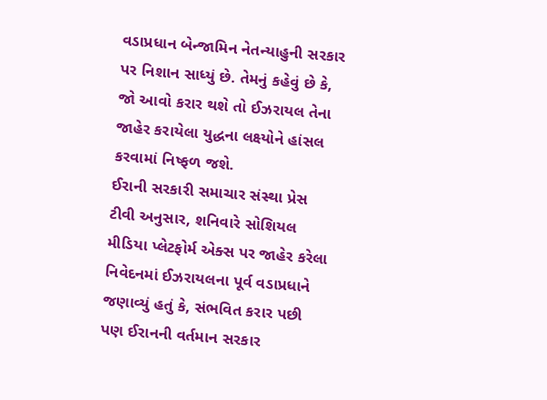વડાપ્રધાન બેન્જામિન નેતન્યાહુની સરકાર પર નિશાન સાધ્યું છે. તેમનું કહેવું છે કે, જો આવો કરાર થશે તો ઈઝરાયલ તેના જાહેર કરાયેલા યુદ્ધના લક્ષ્યોને હાંસલ કરવામાં નિષ્ફળ જશે.
ઈરાની સરકારી સમાચાર સંસ્થા પ્રેસ ટીવી અનુસાર, શનિવારે સોશિયલ મીડિયા પ્લેટફોર્મ એક્સ પર જાહેર કરેલા નિવેદનમાં ઈઝરાયલના પૂર્વ વડાપ્રધાને જણાવ્યું હતું કે, સંભવિત કરાર પછી પણ ઈરાનની વર્તમાન સરકાર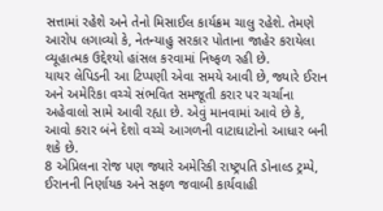સત્તામાં રહેશે અને તેનો મિસાઈલ કાર્યક્રમ ચાલુ રહેશે. તેમણે આરોપ લગાવ્યો કે, નેતન્યાહુ સરકાર પોતાના જાહેર કરાયેલા વ્યૂહાત્મક ઉદ્દેશ્યો હાંસલ કરવામાં નિષ્ફળ રહી છે.
યાયર લેપિડની આ ટિપ્પણી એવા સમયે આવી છે, જ્યારે ઈરાન અને અમેરિકા વચ્ચે સંભવિત સમજૂતી કરાર પર ચર્ચાના અહેવાલો સામે આવી રહ્યા છે. એવું માનવામાં આવે છે કે, આવો કરાર બંને દેશો વચ્ચે આગળની વાટાઘાટોનો આધાર બની શકે છે.
8 એપ્રિલના રોજ પણ જ્યારે અમેરિકી રાષ્ટ્રપતિ ડોનાલ્ડ ટ્રમ્પે, ઈરાનની નિર્ણાયક અને સફળ જવાબી કાર્યવાહી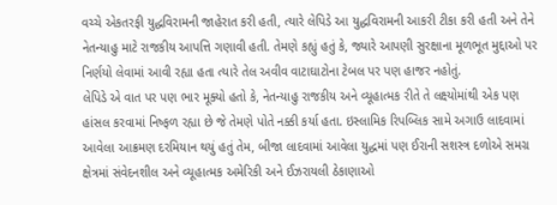વચ્ચે એકતરફી યુદ્ધવિરામની જાહેરાત કરી હતી, ત્યારે લેપિડે આ યુદ્ધવિરામની આકરી ટીકા કરી હતી અને તેને નેતન્યાહુ માટે રાજકીય આપત્તિ ગણાવી હતી. તેમણે કહ્યું હતું કે, જ્યારે આપણી સુરક્ષાના મૂળભૂત મુદ્દાઓ પર નિર્ણયો લેવામાં આવી રહ્યા હતા ત્યારે તેલ અવીવ વાટાઘાટોના ટેબલ પર પણ હાજર નહોતું.
લેપિડે એ વાત પર પણ ભાર મૂક્યો હતો કે, નેતન્યાહુ રાજકીય અને વ્યૂહાત્મક રીતે તે લક્ષ્યોમાંથી એક પણ હાંસલ કરવામાં નિષ્ફળ રહ્યા છે જે તેમણે પોતે નક્કી કર્યા હતા. ઇસ્લામિક રિપબ્લિક સામે અગાઉ લાદવામાં આવેલા આક્રમણ દરમિયાન થયું હતું તેમ, બીજા લાદવામાં આવેલા યુદ્ધમાં પણ ઈરાની સશસ્ત્ર દળોએ સમગ્ર ક્ષેત્રમાં સંવેદનશીલ અને વ્યૂહાત્મક અમેરિકી અને ઈઝરાયલી ઠેકાણાઓ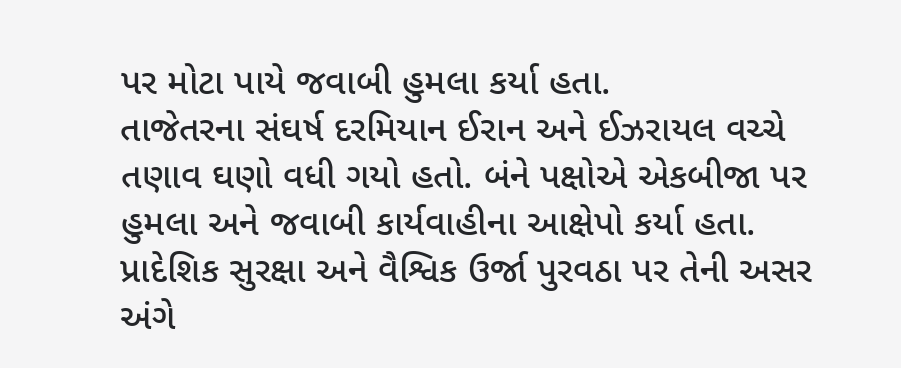પર મોટા પાયે જવાબી હુમલા કર્યા હતા.
તાજેતરના સંઘર્ષ દરમિયાન ઈરાન અને ઈઝરાયલ વચ્ચે તણાવ ઘણો વધી ગયો હતો. બંને પક્ષોએ એકબીજા પર હુમલા અને જવાબી કાર્યવાહીના આક્ષેપો કર્યા હતા. પ્રાદેશિક સુરક્ષા અને વૈશ્વિક ઉર્જા પુરવઠા પર તેની અસર અંગે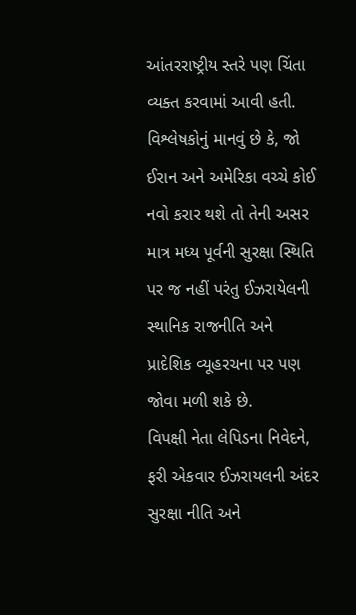આંતરરાષ્ટ્રીય સ્તરે પણ ચિંતા વ્યક્ત કરવામાં આવી હતી.
વિશ્લેષકોનું માનવું છે કે, જો ઈરાન અને અમેરિકા વચ્ચે કોઈ નવો કરાર થશે તો તેની અસર માત્ર મધ્ય પૂર્વની સુરક્ષા સ્થિતિ પર જ નહીં પરંતુ ઈઝરાયેલની સ્થાનિક રાજનીતિ અને પ્રાદેશિક વ્યૂહરચના પર પણ જોવા મળી શકે છે.
વિપક્ષી નેતા લેપિડના નિવેદને, ફરી એકવાર ઈઝરાયલની અંદર સુરક્ષા નીતિ અને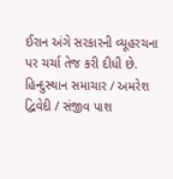ઈરાન અંગે સરકારની વ્યૂહરચના પર ચર્ચા તેજ કરી દીધી છે.
હિન્દુસ્થાન સમાચાર / અમરેશ દ્વિવેદી / સંજીવ પાશ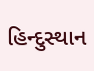હિન્દુસ્થાન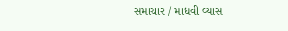સમાચાર / માધવી વ્યાસ